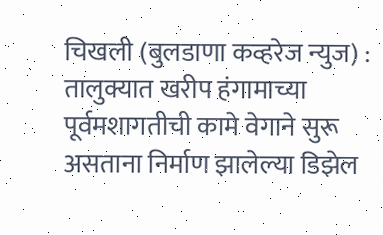चिखली (बुलडाणा कव्हरेज न्युज) : तालुक्यात खरीप हंगामाच्या पूर्वमशागतीची कामे वेगाने सुरू असताना निर्माण झालेल्या डिझेल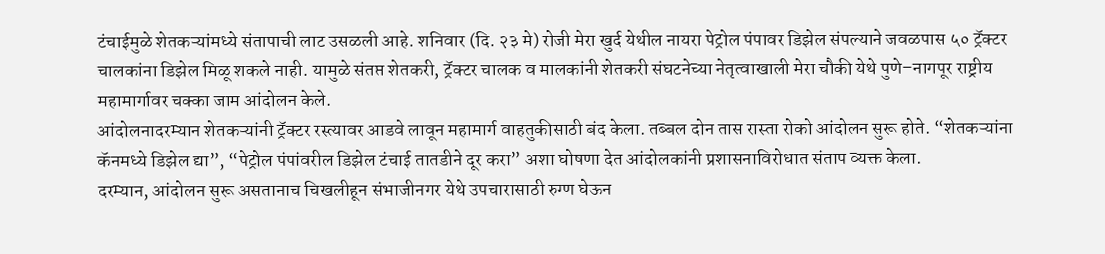टंचाईमुळे शेतकऱ्यांमध्ये संतापाची लाट उसळली आहे. शनिवार (दि. २३ मे) रोजी मेरा खुर्द येथील नायरा पेट्रोल पंपावर डिझेल संपल्याने जवळपास ५० ट्रॅक्टर चालकांना डिझेल मिळू शकले नाही. यामुळे संतप्त शेतकरी, ट्रॅक्टर चालक व मालकांनी शेतकरी संघटनेच्या नेतृत्वाखाली मेरा चौकी येथे पुणे–नागपूर राष्ट्रीय महामार्गावर चक्का जाम आंदोलन केले.
आंदोलनादरम्यान शेतकऱ्यांनी ट्रॅक्टर रस्त्यावर आडवे लावून महामार्ग वाहतुकीसाठी बंद केला. तब्बल दोन तास रास्ता रोको आंदोलन सुरू होते. “शेतकऱ्यांना कॅनमध्ये डिझेल द्या”, “पेट्रोल पंपांवरील डिझेल टंचाई तातडीने दूर करा” अशा घोषणा देत आंदोलकांनी प्रशासनाविरोधात संताप व्यक्त केला.
दरम्यान, आंदोलन सुरू असतानाच चिखलीहून संभाजीनगर येथे उपचारासाठी रुग्ण घेऊन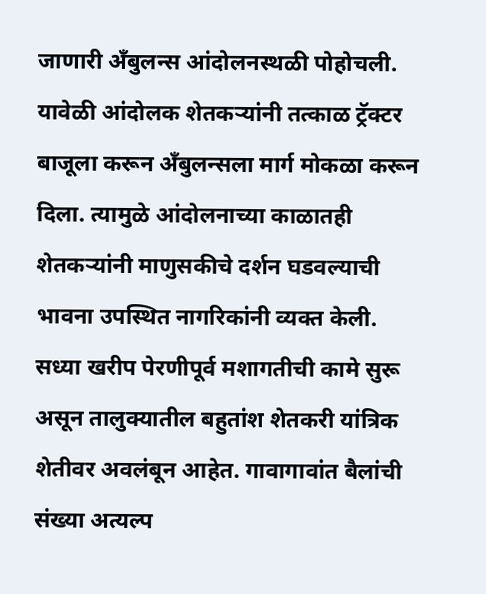जाणारी अँबुलन्स आंदोलनस्थळी पोहोचली. यावेळी आंदोलक शेतकऱ्यांनी तत्काळ ट्रॅक्टर बाजूला करून अँबुलन्सला मार्ग मोकळा करून दिला. त्यामुळे आंदोलनाच्या काळातही शेतकऱ्यांनी माणुसकीचे दर्शन घडवल्याची भावना उपस्थित नागरिकांनी व्यक्त केली.
सध्या खरीप पेरणीपूर्व मशागतीची कामे सुरू असून तालुक्यातील बहुतांश शेतकरी यांत्रिक शेतीवर अवलंबून आहेत. गावागावांत बैलांची संख्या अत्यल्प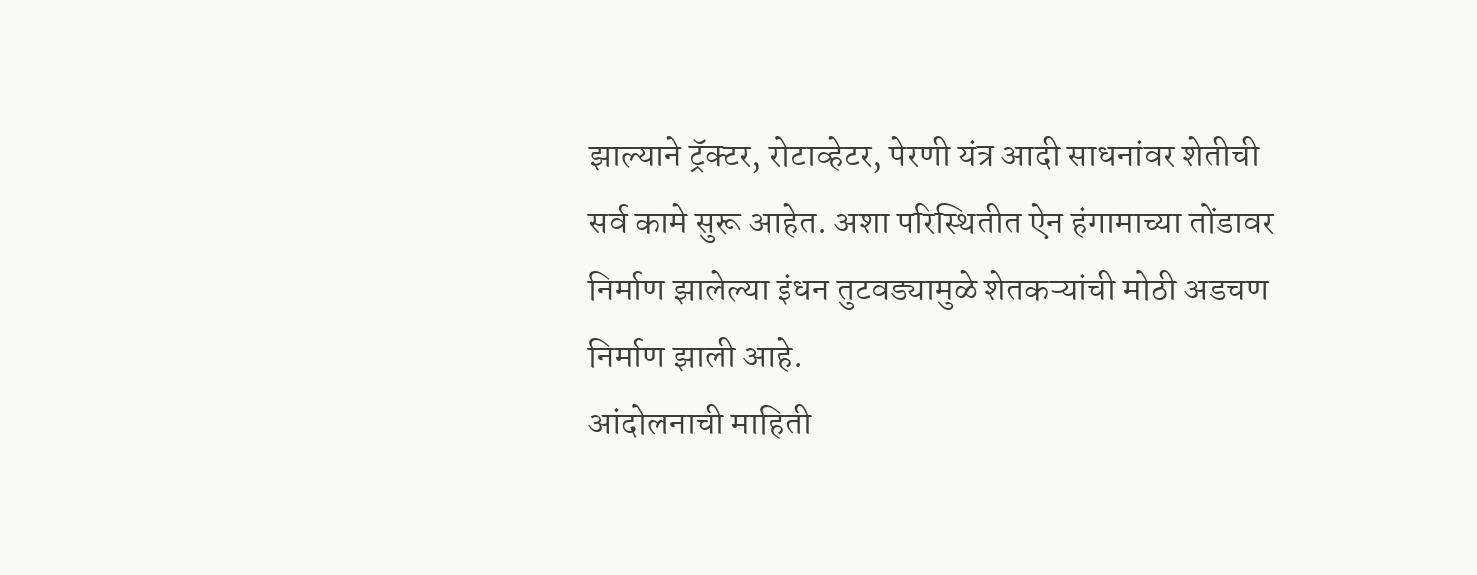झाल्याने ट्रॅक्टर, रोटाव्हेटर, पेरणी यंत्र आदी साधनांवर शेतीची सर्व कामे सुरू आहेत. अशा परिस्थितीत ऐन हंगामाच्या तोंडावर निर्माण झालेल्या इंधन तुटवड्यामुळे शेतकऱ्यांची मोठी अडचण निर्माण झाली आहे.
आंदोलनाची माहिती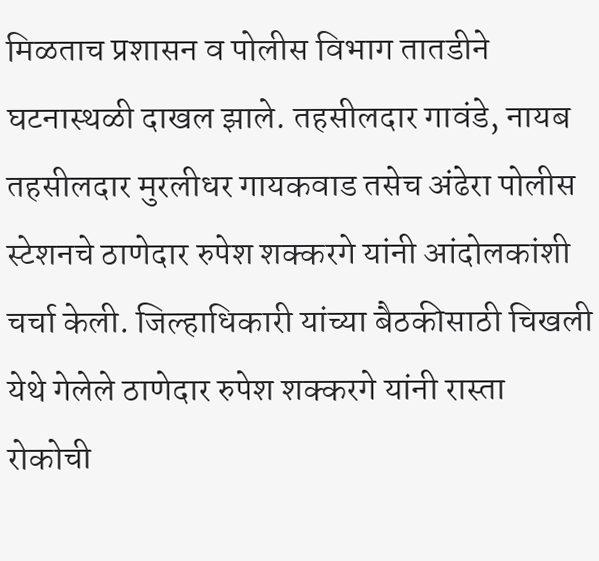मिळताच प्रशासन व पोलीस विभाग तातडीने घटनास्थळी दाखल झाले. तहसीलदार गावंडे, नायब तहसीलदार मुरलीधर गायकवाड तसेच अंढेरा पोलीस स्टेशनचे ठाणेदार रुपेश शक्करगे यांनी आंदोलकांशी चर्चा केली. जिल्हाधिकारी यांच्या बैठकीसाठी चिखली येथे गेलेले ठाणेदार रुपेश शक्करगे यांनी रास्ता रोकोची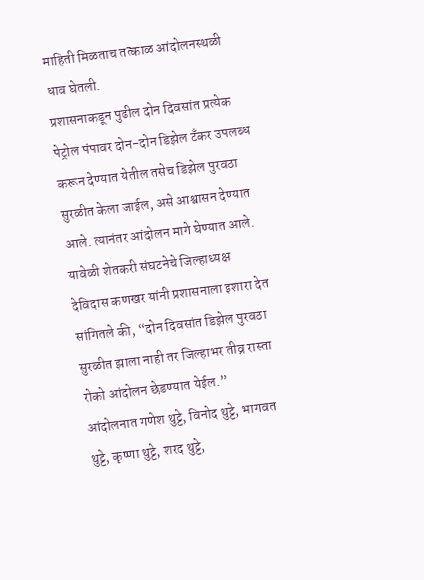माहिती मिळताच तत्काळ आंदोलनस्थळी धाव घेतली.
प्रशासनाकडून पुढील दोन दिवसांत प्रत्येक पेट्रोल पंपावर दोन-दोन डिझेल टँकर उपलब्ध करून देण्यात येतील तसेच डिझेल पुरवठा सुरळीत केला जाईल, असे आश्वासन देण्यात आले. त्यानंतर आंदोलन मागे घेण्यात आले.
यावेळी शेतकरी संघटनेचे जिल्हाध्यक्ष देविदास कणखर यांनी प्रशासनाला इशारा देत सांगितले की, “दोन दिवसांत डिझेल पुरवठा सुरळीत झाला नाही तर जिल्हाभर तीव्र रास्ता रोको आंदोलन छेडण्यात येईल.”
आंदोलनात गणेश थुट्टे, विनोद थुट्टे, भागवत थुट्टे, कृष्णा थुट्टे, शरद थुट्टे,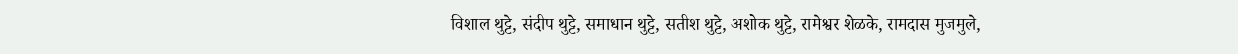विशाल थुट्टे, संदीप थुट्टे, समाधान थुट्टे, सतीश थुट्टे, अशोक थुट्टे, रामेश्वर शेळके, रामदास मुजमुले,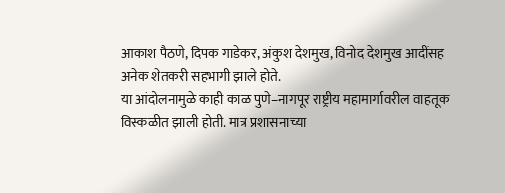आकाश पैठणे, दिपक गाडेकर, अंकुश देशमुख, विनोद देशमुख आदींसह अनेक शेतकरी सहभागी झाले होते.
या आंदोलनामुळे काही काळ पुणे–नागपूर राष्ट्रीय महामार्गावरील वाहतूक विस्कळीत झाली होती. मात्र प्रशासनाच्या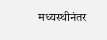मध्यस्थीनंतर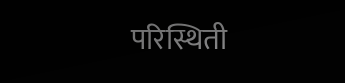परिस्थिती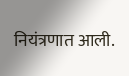नियंत्रणात आली.